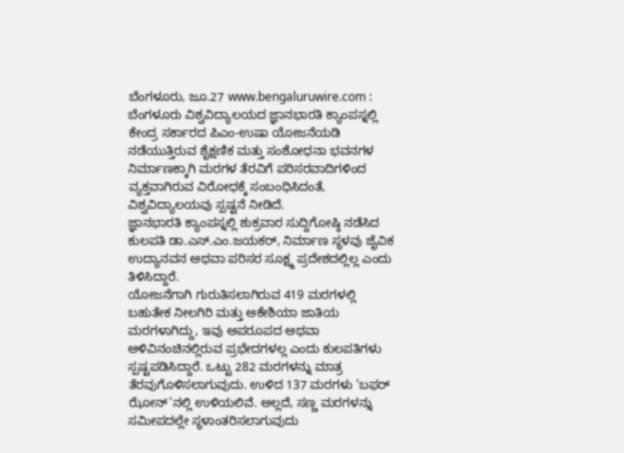ಬೆಂಗಳೂರು, ಜೂ.27 www.bengaluruwire.com : ಬೆಂಗಳೂರು ವಿಶ್ವವಿದ್ಯಾಲಯದ ಜ್ಞಾನಭಾರತಿ ಕ್ಯಾಂಪಸ್ನಲ್ಲಿ ಕೇಂದ್ರ ಸರ್ಕಾರದ ಪಿಎಂ-ಉಷಾ ಯೋಜನೆಯಡಿ ನಡೆಯುತ್ತಿರುವ ಶೈಕ್ಷಣಿಕ ಮತ್ತು ಸಂಶೋಧನಾ ಭವನಗಳ ನಿರ್ಮಾಣಕ್ಕಾಗಿ ಮರಗಳ ತೆರವಿಗೆ ಪರಿಸರವಾದಿಗಳಿಂದ ವ್ಯಕ್ತವಾಗಿರುವ ವಿರೋಧಕ್ಕೆ ಸಂಬಂಧಿಸಿದಂತೆ, ವಿಶ್ವವಿದ್ಯಾಲಯವು ಸ್ಪಷ್ಟನೆ ನೀಡಿದೆ.
ಜ್ಞಾನಭಾರತಿ ಕ್ಯಾಂಪಸ್ನಲ್ಲಿ ಶುಕ್ರವಾರ ಸುದ್ದಿಗೋಷ್ಠಿ ನಡೆಸಿದ ಕುಲಪತಿ ಡಾ.ಎಸ್.ಎಂ.ಜಯಕರ್, ನಿರ್ಮಾಣ ಸ್ಥಳವು ಜೈವಿಕ ಉದ್ಯಾನವನ ಅಥವಾ ಪರಿಸರ ಸೂಕ್ಷ್ಮ ಪ್ರದೇಶದಲ್ಲಿಲ್ಲ ಎಂದು ತಿಳಿಸಿದ್ದಾರೆ.
ಯೋಜನೆಗಾಗಿ ಗುರುತಿಸಲಾಗಿರುವ 419 ಮರಗಳಲ್ಲಿ ಬಹುತೇಕ ನೀಲಗಿರಿ ಮತ್ತು ಅಕೇಶಿಯಾ ಜಾತಿಯ ಮರಗಳಾಗಿದ್ದು, ಇವು ಅಪರೂಪದ ಅಥವಾ ಅಳಿವಿನಂಚಿನಲ್ಲಿರುವ ಪ್ರಭೇದಗಳಲ್ಲ ಎಂದು ಕುಲಪತಿಗಳು ಸ್ಪಷ್ಟಪಡಿಸಿದ್ದಾರೆ. ಒಟ್ಟು 282 ಮರಗಳನ್ನು ಮಾತ್ರ ತೆರವುಗೊಳಿಸಲಾಗುವುದು. ಉಳಿದ 137 ಮರಗಳು ‘ಬಫರ್ ಝೋನ್’ನಲ್ಲಿ ಉಳಿಯಲಿವೆ. ಅಲ್ಲದೆ, ಸಣ್ಣ ಮರಗಳನ್ನು ಸಮೀಪದಲ್ಲೇ ಸ್ಥಳಾಂತರಿಸಲಾಗುವುದು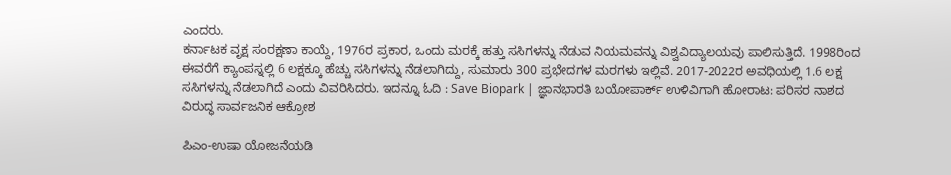ಎಂದರು.
ಕರ್ನಾಟಕ ವೃಕ್ಷ ಸಂರಕ್ಷಣಾ ಕಾಯ್ದೆ, 1976ರ ಪ್ರಕಾರ, ಒಂದು ಮರಕ್ಕೆ ಹತ್ತು ಸಸಿಗಳನ್ನು ನೆಡುವ ನಿಯಮವನ್ನು ವಿಶ್ವವಿದ್ಯಾಲಯವು ಪಾಲಿಸುತ್ತಿದೆ. 1998ರಿಂದ ಈವರೆಗೆ ಕ್ಯಾಂಪಸ್ನಲ್ಲಿ 6 ಲಕ್ಷಕ್ಕೂ ಹೆಚ್ಚು ಸಸಿಗಳನ್ನು ನೆಡಲಾಗಿದ್ದು, ಸುಮಾರು 300 ಪ್ರಭೇದಗಳ ಮರಗಳು ಇಲ್ಲಿವೆ. 2017-2022ರ ಅವಧಿಯಲ್ಲಿ 1.6 ಲಕ್ಷ ಸಸಿಗಳನ್ನು ನೆಡಲಾಗಿದೆ ಎಂದು ವಿವರಿಸಿದರು. ಇದನ್ನೂ ಓದಿ : Save Biopark | ಜ್ಞಾನಭಾರತಿ ಬಯೋಪಾರ್ಕ್ ಉಳಿವಿಗಾಗಿ ಹೋರಾಟ: ಪರಿಸರ ನಾಶದ ವಿರುದ್ಧ ಸಾರ್ವಜನಿಕ ಆಕ್ರೋಶ

ಪಿಎಂ-ಉಷಾ ಯೋಜನೆಯಡಿ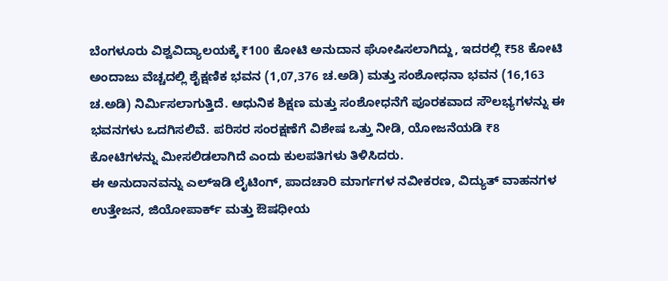ಬೆಂಗಳೂರು ವಿಶ್ವವಿದ್ಯಾಲಯಕ್ಕೆ ₹100 ಕೋಟಿ ಅನುದಾನ ಘೋಷಿಸಲಾಗಿದ್ದು, ಇದರಲ್ಲಿ ₹58 ಕೋಟಿ ಅಂದಾಜು ವೆಚ್ಚದಲ್ಲಿ ಶೈಕ್ಷಣಿಕ ಭವನ (1,07,376 ಚ.ಅಡಿ) ಮತ್ತು ಸಂಶೋಧನಾ ಭವನ (16,163 ಚ.ಅಡಿ) ನಿರ್ಮಿಸಲಾಗುತ್ತಿದೆ. ಆಧುನಿಕ ಶಿಕ್ಷಣ ಮತ್ತು ಸಂಶೋಧನೆಗೆ ಪೂರಕವಾದ ಸೌಲಭ್ಯಗಳನ್ನು ಈ ಭವನಗಳು ಒದಗಿಸಲಿವೆ. ಪರಿಸರ ಸಂರಕ್ಷಣೆಗೆ ವಿಶೇಷ ಒತ್ತು ನೀಡಿ, ಯೋಜನೆಯಡಿ ₹8 ಕೋಟಿಗಳನ್ನು ಮೀಸಲಿಡಲಾಗಿದೆ ಎಂದು ಕುಲಪತಿಗಳು ತಿಳಿಸಿದರು.
ಈ ಅನುದಾನವನ್ನು ಎಲ್ಇಡಿ ಲೈಟಿಂಗ್, ಪಾದಚಾರಿ ಮಾರ್ಗಗಳ ನವೀಕರಣ, ವಿದ್ಯುತ್ ವಾಹನಗಳ ಉತ್ತೇಜನ, ಜಿಯೋಪಾರ್ಕ್ ಮತ್ತು ಔಷಧೀಯ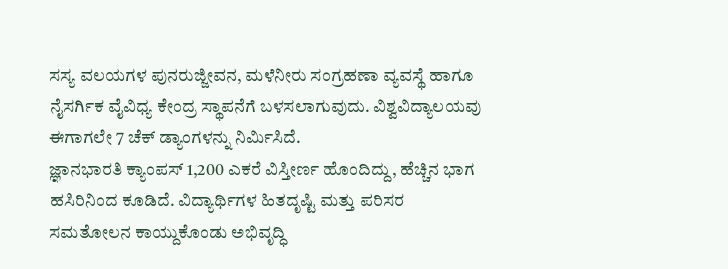ಸಸ್ಯ ವಲಯಗಳ ಪುನರುಜ್ಜೀವನ, ಮಳೆನೀರು ಸಂಗ್ರಹಣಾ ವ್ಯವಸ್ಥೆ ಹಾಗೂ ನೈಸರ್ಗಿಕ ವೈವಿಧ್ಯ ಕೇಂದ್ರ ಸ್ಥಾಪನೆಗೆ ಬಳಸಲಾಗುವುದು. ವಿಶ್ವವಿದ್ಯಾಲಯವು ಈಗಾಗಲೇ 7 ಚೆಕ್ ಡ್ಯಾಂಗಳನ್ನು ನಿರ್ಮಿಸಿದೆ.
ಜ್ಞಾನಭಾರತಿ ಕ್ಯಾಂಪಸ್ 1,200 ಎಕರೆ ವಿಸ್ತೀರ್ಣ ಹೊಂದಿದ್ದು, ಹೆಚ್ಚಿನ ಭಾಗ ಹಸಿರಿನಿಂದ ಕೂಡಿದೆ. ವಿದ್ಯಾರ್ಥಿಗಳ ಹಿತದೃಷ್ಟಿ ಮತ್ತು ಪರಿಸರ ಸಮತೋಲನ ಕಾಯ್ದುಕೊಂಡು ಅಭಿವೃದ್ಧಿ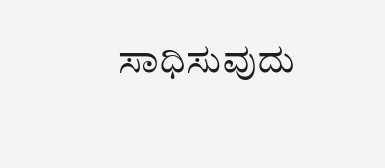ಸಾಧಿಸುವುದು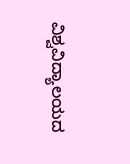ವಿಶ್ವವಿದ್ಯಾಲಯದ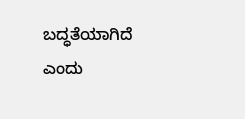ಬದ್ಧತೆಯಾಗಿದೆ ಎಂದು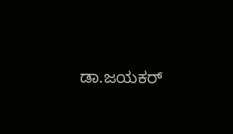ಡಾ.ಜಯಕರ್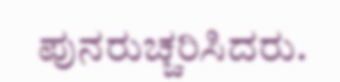ಪುನರುಚ್ಚರಿಸಿದರು.